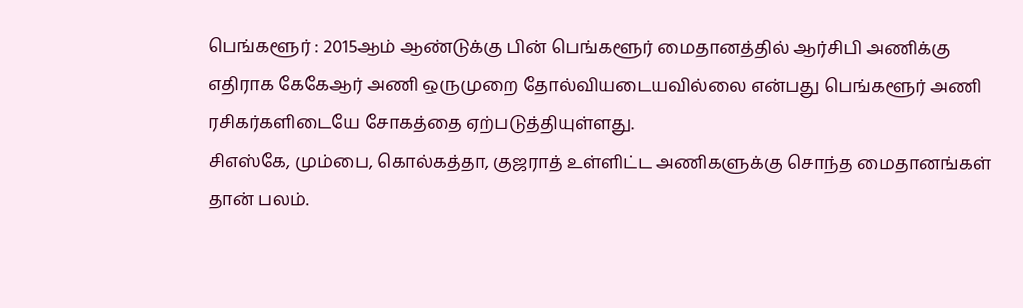பெங்களூர் : 2015ஆம் ஆண்டுக்கு பின் பெங்களூர் மைதானத்தில் ஆர்சிபி அணிக்கு எதிராக கேகேஆர் அணி ஒருமுறை தோல்வியடையவில்லை என்பது பெங்களூர் அணி ரசிகர்களிடையே சோகத்தை ஏற்படுத்தியுள்ளது.
சிஎஸ்கே, மும்பை, கொல்கத்தா, குஜராத் உள்ளிட்ட அணிகளுக்கு சொந்த மைதானங்கள் தான் பலம்.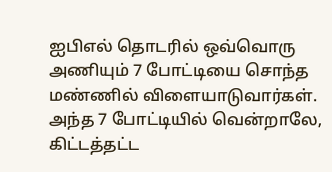ஐபிஎல் தொடரில் ஒவ்வொரு அணியும் 7 போட்டியை சொந்த மண்ணில் விளையாடுவார்கள். அந்த 7 போட்டியில் வென்றாலே, கிட்டத்தட்ட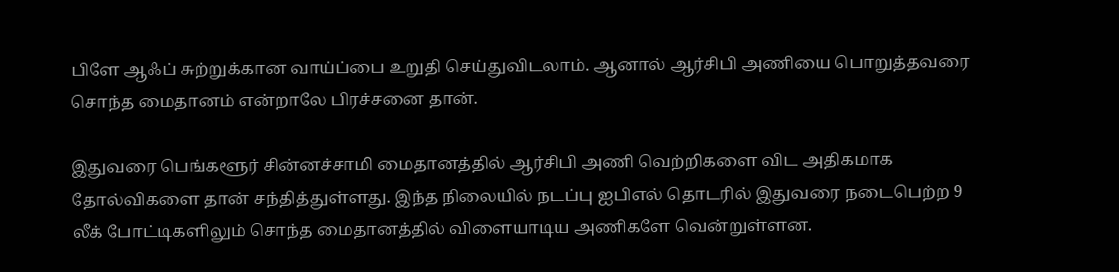பிளே ஆஃப் சுற்றுக்கான வாய்ப்பை உறுதி செய்துவிடலாம். ஆனால் ஆர்சிபி அணியை பொறுத்தவரை சொந்த மைதானம் என்றாலே பிரச்சனை தான்.

இதுவரை பெங்களூர் சின்னச்சாமி மைதானத்தில் ஆர்சிபி அணி வெற்றிகளை விட அதிகமாக தோல்விகளை தான் சந்தித்துள்ளது. இந்த நிலையில் நடப்பு ஐபிஎல் தொடரில் இதுவரை நடைபெற்ற 9 லீக் போட்டிகளிலும் சொந்த மைதானத்தில் விளையாடிய அணிகளே வென்றுள்ளன.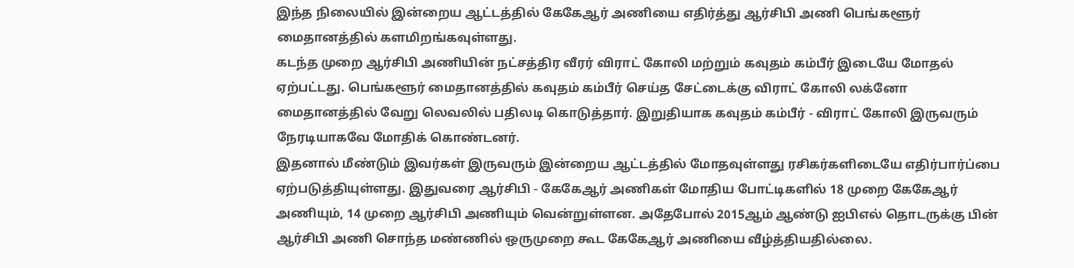இந்த நிலையில் இன்றைய ஆட்டத்தில் கேகேஆர் அணியை எதிர்த்து ஆர்சிபி அணி பெங்களூர் மைதானத்தில் களமிறங்கவுள்ளது.
கடந்த முறை ஆர்சிபி அணியின் நட்சத்திர வீரர் விராட் கோலி மற்றும் கவுதம் கம்பீர் இடையே மோதல் ஏற்பட்டது. பெங்களூர் மைதானத்தில் கவுதம் கம்பீர் செய்த சேட்டைக்கு விராட் கோலி லக்னோ மைதானத்தில் வேறு லெவலில் பதிலடி கொடுத்தார். இறுதியாக கவுதம் கம்பீர் - விராட் கோலி இருவரும் நேரடியாகவே மோதிக் கொண்டனர்.
இதனால் மீண்டும் இவர்கள் இருவரும் இன்றைய ஆட்டத்தில் மோதவுள்ளது ரசிகர்களிடையே எதிர்பார்ப்பை ஏற்படுத்தியுள்ளது. இதுவரை ஆர்சிபி - கேகேஆர் அணிகள் மோதிய போட்டிகளில் 18 முறை கேகேஆர் அணியும், 14 முறை ஆர்சிபி அணியும் வென்றுள்ளன. அதேபோல் 2015ஆம் ஆண்டு ஐபிஎல் தொடருக்கு பின் ஆர்சிபி அணி சொந்த மண்ணில் ஒருமுறை கூட கேகேஆர் அணியை வீழ்த்தியதில்லை.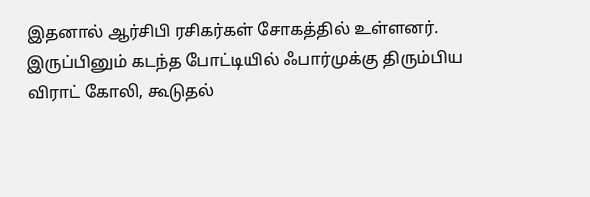இதனால் ஆர்சிபி ரசிகர்கள் சோகத்தில் உள்ளனர்.
இருப்பினும் கடந்த போட்டியில் ஃபார்முக்கு திரும்பிய விராட் கோலி, கூடுதல்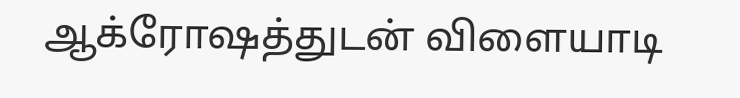ஆக்ரோஷத்துடன் விளையாடி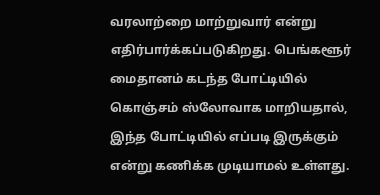வரலாற்றை மாற்றுவார் என்று எதிர்பார்க்கப்படுகிறது. பெங்களூர் மைதானம் கடந்த போட்டியில் கொஞ்சம் ஸ்லோவாக மாறியதால், இந்த போட்டியில் எப்படி இருக்கும் என்று கணிக்க முடியாமல் உள்ளது.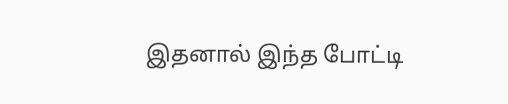இதனால் இந்த போட்டி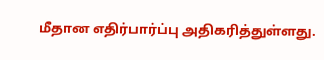மீதான எதிர்பார்ப்பு அதிகரித்துள்ளது.